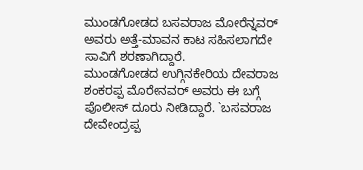ಮುಂಡಗೋಡದ ಬಸವರಾಜ ಮೋರೆನ್ನವರ್ ಅವರು ಅತ್ತೆ-ಮಾವನ ಕಾಟ ಸಹಿಸಲಾಗದೇ ಸಾವಿಗೆ ಶರಣಾಗಿದ್ದಾರೆ.
ಮುಂಡಗೋಡದ ಉಗ್ಗಿನಕೇರಿಯ ದೇವರಾಜ ಶಂಕರಪ್ಪ ಮೊರೇನವರ್ ಅವರು ಈ ಬಗ್ಗೆ ಪೊಲೀಸ್ ದೂರು ನೀಡಿದ್ದಾರೆ. `ಬಸವರಾಜ ದೇವೇಂದ್ರಪ್ಪ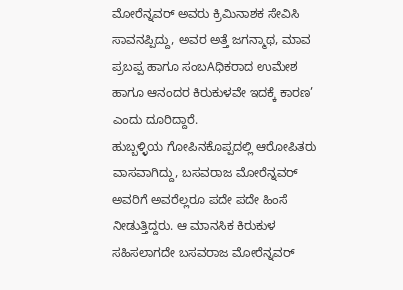ಮೋರೆನ್ನವರ್ ಅವರು ಕ್ರಿಮಿನಾಶಕ ಸೇವಿಸಿ ಸಾವನಪ್ಪಿದ್ದು, ಅವರ ಅತ್ತೆ ಜಗನ್ಮಾಥ, ಮಾವ ಪ್ರಬಪ್ಪ ಹಾಗೂ ಸಂಬAಧಿಕರಾದ ಉಮೇಶ ಹಾಗೂ ಆನಂದರ ಕಿರುಕುಳವೇ ಇದಕ್ಕೆ ಕಾರಣ’ ಎಂದು ದೂರಿದ್ದಾರೆ.
ಹುಬ್ಬಳ್ಳಿಯ ಗೋಪಿನಕೊಪ್ಪದಲ್ಲಿ ಆರೋಪಿತರು ವಾಸವಾಗಿದ್ದು, ಬಸವರಾಜ ಮೋರೆನ್ನವರ್ ಅವರಿಗೆ ಅವರೆಲ್ಲರೂ ಪದೇ ಪದೇ ಹಿಂಸೆ ನೀಡುತ್ತಿದ್ದರು. ಆ ಮಾನಸಿಕ ಕಿರುಕುಳ ಸಹಿಸಲಾಗದೇ ಬಸವರಾಜ ಮೋರೆನ್ನವರ್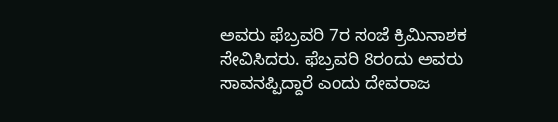ಅವರು ಫೆಬ್ರವರಿ 7ರ ಸಂಜೆ ಕ್ರಿಮಿನಾಶಕ ಸೇವಿಸಿದರು. ಫೆಬ್ರವರಿ 8ರಂದು ಅವರು ಸಾವನಪ್ಪಿದ್ದಾರೆ ಎಂದು ದೇವರಾಜ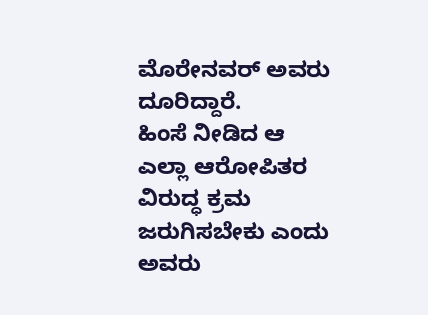ಮೊರೇನವರ್ ಅವರು ದೂರಿದ್ದಾರೆ.
ಹಿಂಸೆ ನೀಡಿದ ಆ ಎಲ್ಲಾ ಆರೋಪಿತರ ವಿರುದ್ಧ ಕ್ರಮ ಜರುಗಿಸಬೇಕು ಎಂದು ಅವರು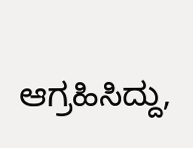ಆಗ್ರಹಿಸಿದ್ದು,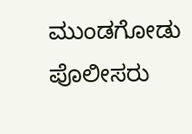ಮುಂಡಗೋಡು ಪೊಲೀಸರು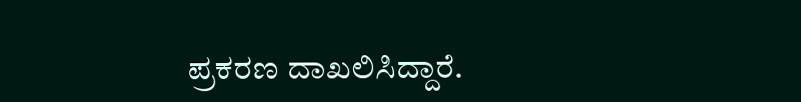ಪ್ರಕರಣ ದಾಖಲಿಸಿದ್ದಾರೆ.